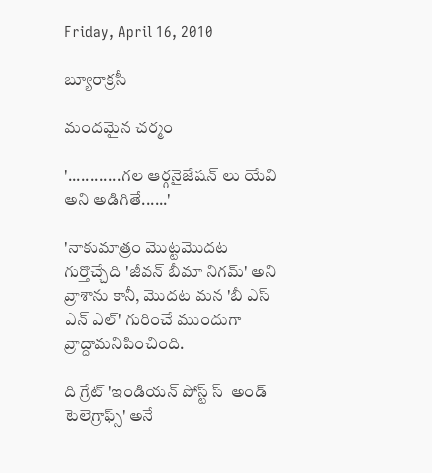Friday, April 16, 2010

బ్యూరాక్రసీ

మందమైన చర్మం

'............గల ఆర్గనైజేషన్ లు యేవి అని అడిగితే......'

'నాకుమాత్రం మొట్టమొదట గుర్తొచ్చేది 'జీవన్ బీమా నిగమ్' అని వ్రాశాను కానీ, మొదట మన 'బీ ఎస్ ఎన్ ఎల్' గురించే ముందుగా వ్రాద్దామనిపించింది.

ది గ్రేట్ 'ఇండియన్ పోస్ట్ స్  అండ్ టెలెగ్రాఫ్స్' అనే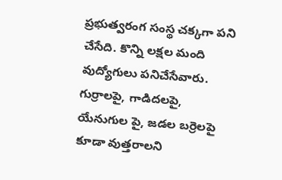ప్రభుత్వరంగ సంస్థ చక్కగా పని చేసేది. కొన్ని లక్షల మంది వుద్యోగులు పనిచేసేవారు. గుర్రాలపై, గాడిదలపై, యేనుగుల పై, జడల బర్రెలపై కూడా వుత్తరాలని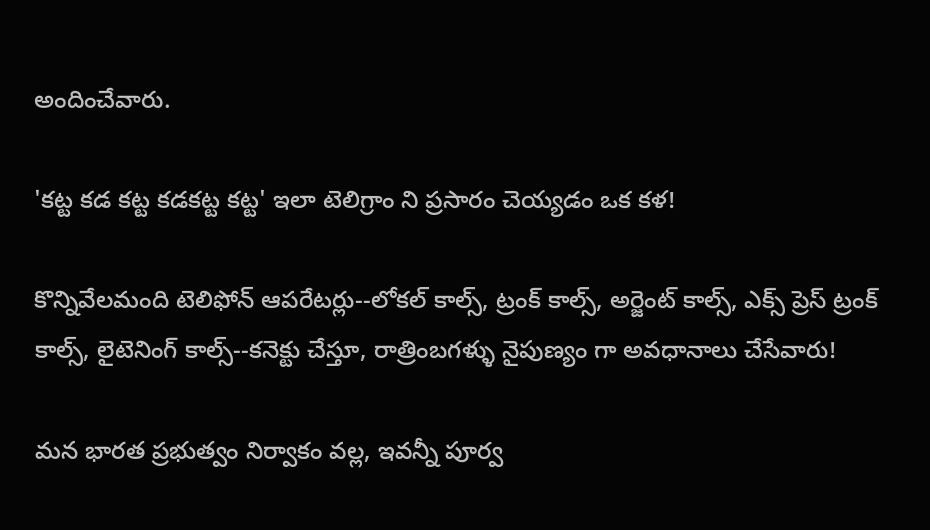అందించేవారు.

'కట్ట కడ కట్ట కడకట్ట కట్ట' ఇలా టెలిగ్రాం ని ప్రసారం చెయ్యడం ఒక కళ!

కొన్నివేలమంది టెలిఫోన్ ఆపరేటర్లు--లోకల్ కాల్స్, ట్రంక్ కాల్స్, అర్జెంట్ కాల్స్, ఎక్స్ ప్రెస్ ట్రంక్ కాల్స్, లైటెనింగ్ కాల్స్--కనెక్టు చేస్తూ, రాత్రింబగళ్ళు నైపుణ్యం గా అవధానాలు చేసేవారు!

మన భారత ప్రభుత్వం నిర్వాకం వల్ల, ఇవన్నీ పూర్వ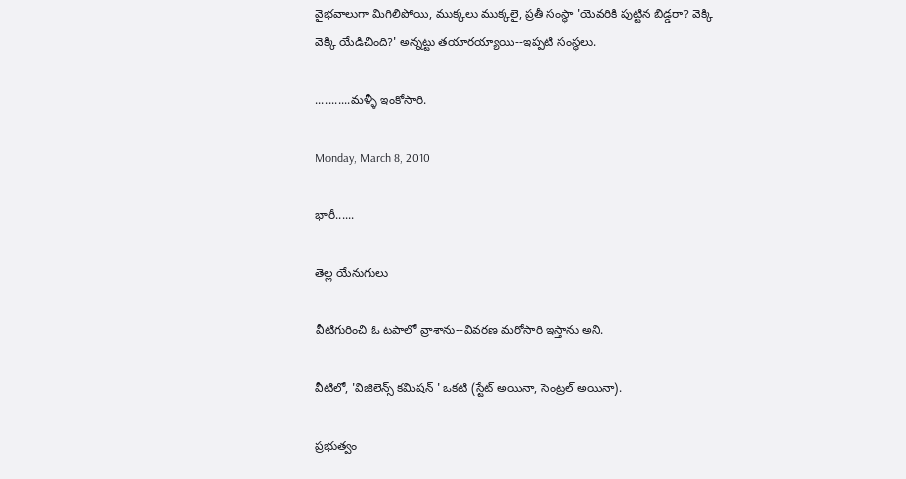వైభవాలుగా మిగిలిపోయి, ముక్కలు ముక్కలై, ప్రతీ సంస్థా 'యెవరికి పుట్టిన బిడ్డరా? వెక్కి వెక్కి యేడిచింది?' అన్నట్టు తయారయ్యాయి--ఇప్పటి సంస్థలు.

...........మళ్ళీ ఇంకోసారి.

Monday, March 8, 2010

భారీ......

తెల్ల యేనుగులు

వీటిగురించి ఓ టపాలో వ్రాశాను--వివరణ మరోసారి ఇస్తాను అని.

వీటిలో, 'విజిలెన్స్ కమిషన్ ' ఒకటి (స్టేట్ అయినా, సెంట్రల్ అయినా).

ప్రభుత్వం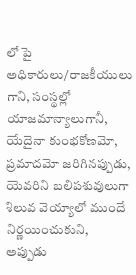లో పై అధికారులు/రాజకీయులు గాని, సంస్థల్లో యాజమాన్యాలుగానీ, యేదైనా కుంభకోణమో, ప్రమాదమో జరిగినప్పుడు, యెవరిని బలిపశువులుగా శిలువ వెయ్యాలో ముందే నిర్ణయించుకుని, అప్పుడు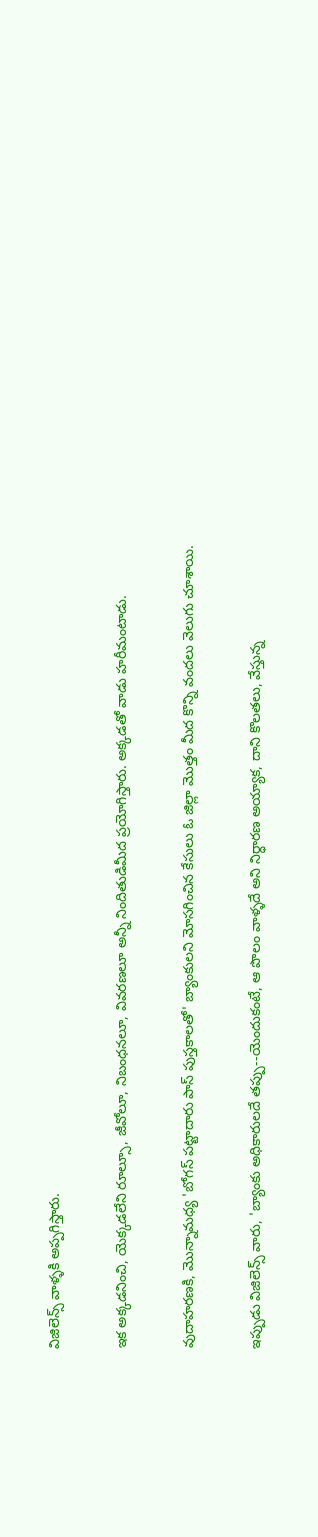విజిలెన్స్ వాళ్ళకి అప్పగిస్తారు.

ఇక అక్కడనించి, యెక్కడలేని రూల్సూ, జీవోలూ, నిబంధనలూ, వివరణలూ అన్నీ నిందితుడిమీద ప్రయోగిస్తారు. అక్కడతో వాడు హరీమంటాడు.

వుదాహరణకి, మొన్నామధ్య 'బోగస్ పట్టాదారు పాస్ పుస్తకాలతో' బ్యాంకులని మోసగించిన కేసులు ఓ జిల్లా మొత్తం మీద కొన్ని వందలు వెలుగు చూశాయి.

ఇప్పుడు విజిలెన్స్ వారు, 'బ్యాంకు అధికారులదే తప్పు--యెందుకంటే, ఆ పొలం వాళ్ళదే అని నిర్ధారణ అయ్యాక, దాని కొలతలు, వేస్తున్న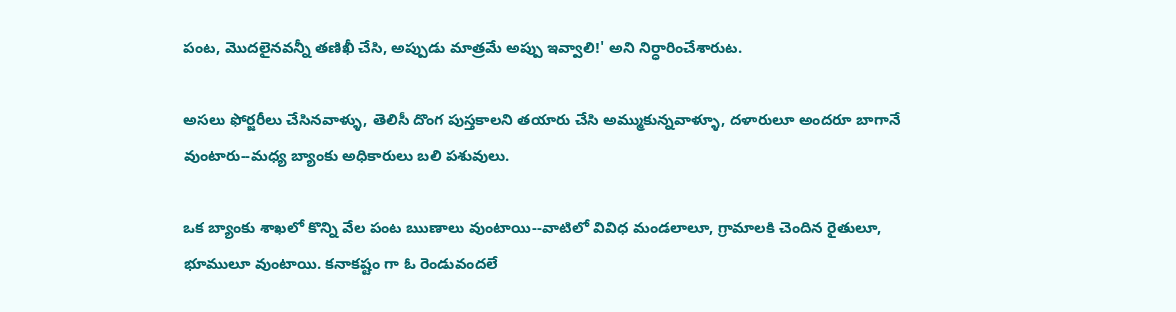పంట, మొదలైనవన్నీ తణిఖీ చేసి, అప్పుడు మాత్రమే అప్పు ఇవ్వాలి!' అని నిర్ధారించేశారుట.

అసలు ఫోర్జరీలు చేసినవాళ్ళు, తెలిసీ దొంగ పుస్తకాలని తయారు చేసి అమ్ముకున్నవాళ్ళూ, దళారులూ అందరూ బాగానే వుంటారు--మధ్య బ్యాంకు అధికారులు బలి పశువులు.

ఒక బ్యాంకు శాఖలో కొన్ని వేల పంట ఋణాలు వుంటాయి--వాటిలో వివిధ మండలాలూ, గ్రామాలకి చెందిన రైతులూ, భూములూ వుంటాయి. కనాకష్టం గా ఓ రెండువందలే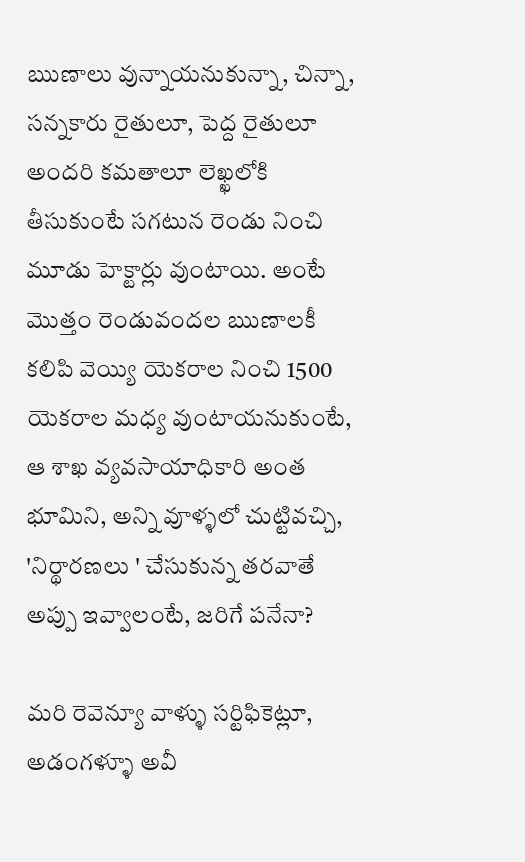ఋణాలు వున్నాయనుకున్నా, చిన్నా, సన్నకారు రైతులూ, పెద్ద రైతులూ అందరి కమతాలూ లెఖ్ఖలోకి తీసుకుంటే సగటున రెండు నించి మూడు హెక్టార్లు వుంటాయి. అంటే మొత్తం రెండువందల ఋణాలకీ కలిపి వెయ్యి యెకరాల నించి 1500 యెకరాల మధ్య వుంటాయనుకుంటే, ఆ శాఖ వ్యవసాయాధికారి అంత భూమిని, అన్ని వూళ్ళలో చుట్టివచ్చి, 'నిర్థారణలు ' చేసుకున్న తరవాతే అప్పు ఇవ్వాలంటే, జరిగే పనేనా?

మరి రెవెన్యూ వాళ్ళు సర్టిఫికెట్లూ, అడంగళ్ళూ అవీ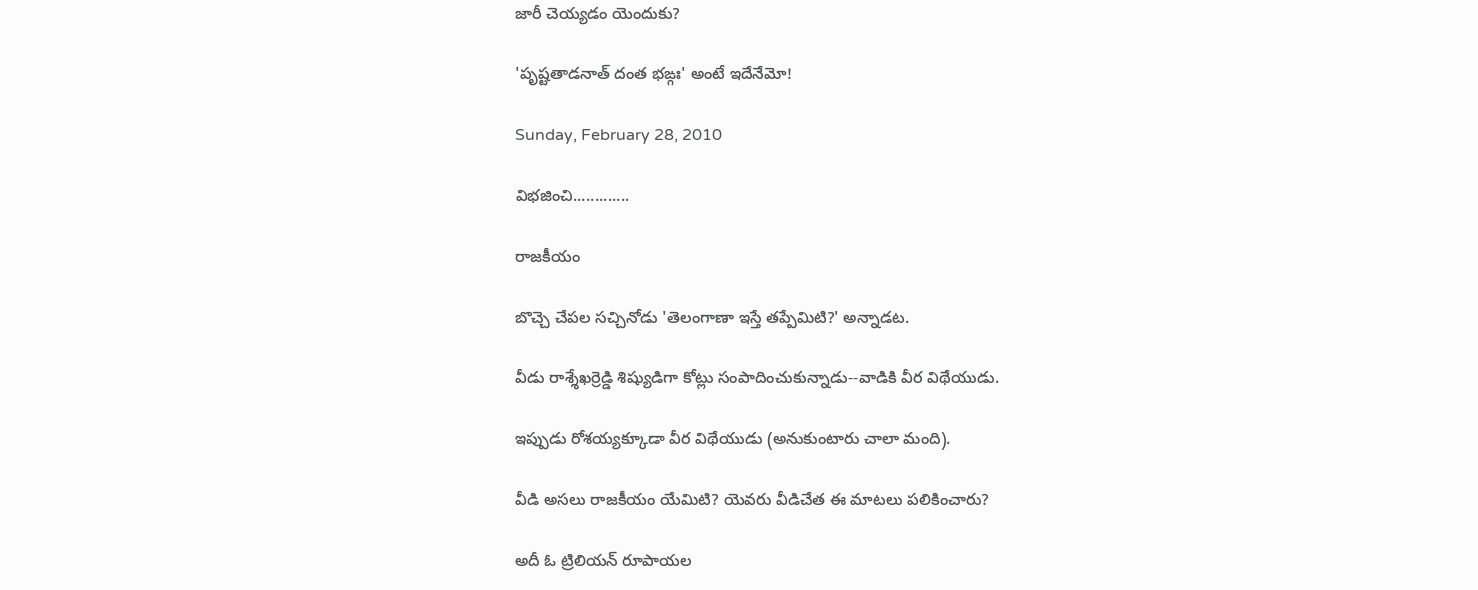జారీ చెయ్యడం యెందుకు?

'పృష్టతాడనాత్ దంత భఙ్గః' అంటే ఇదేనేమో!

Sunday, February 28, 2010

విభజించి.............

రాజకీయం

బొచ్చె చేపల సచ్చినోడు 'తెలంగాణా ఇస్తే తప్పేమిటి?' అన్నాడట.

వీడు రాశ్శేఖర్రెడ్డి శిష్యుడిగా కోట్లు సంపాదించుకున్నాడు--వాడికి వీర విథేయుడు.

ఇప్పుడు రోశయ్యక్కూడా వీర విథేయుడు (అనుకుంటారు చాలా మంది).

వీడి అసలు రాజకీయం యేమిటి? యెవరు వీడిచేత ఈ మాటలు పలికించారు?

అదీ ఓ ట్రిలియన్ రూపాయల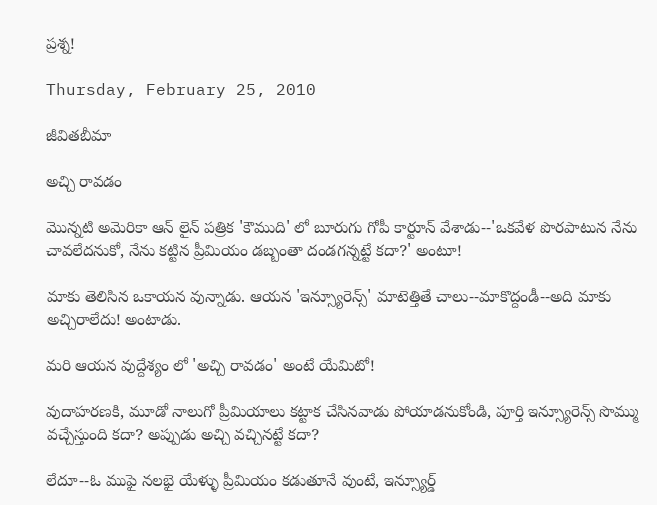ప్రశ్న!

Thursday, February 25, 2010

జీవితబీమా

అచ్చి రావడం

మొన్నటి అమెరికా ఆన్ లైన్ పత్రిక 'కౌముది' లో బూరుగు గోపీ కార్టూన్ వేశాడు--'ఒకవేళ పొరపాటున నేను చావలేదనుకో, నేను కట్టిన ప్రీమియం డబ్బంతా దండగన్నట్టే కదా?' అంటూ!

మాకు తెలిసిన ఒకాయన వున్నాడు. ఆయన 'ఇన్స్యూరెన్స్' మాటెత్తితే చాలు--మాకొద్దండీ--అది మాకు అచ్చిరాలేదు! అంటాడు.

మరి ఆయన వుద్దేశ్యం లో 'అచ్చి రావడం' అంటే యేమిటో!

వుదాహరణకి, మూడో నాలుగో ప్రీమియాలు కట్టాక చేసినవాడు పోయాడనుకోండి, పూర్తి ఇన్స్యూరెన్స్ సొమ్ము వచ్చేస్తుంది కదా? అప్పుడు అచ్చి వచ్చినట్టే కదా?

లేదూ--ఓ ముఫై నలభై యేళ్ళు ప్రీమియం కడుతూనే వుంటే, ఇన్స్యూర్డ్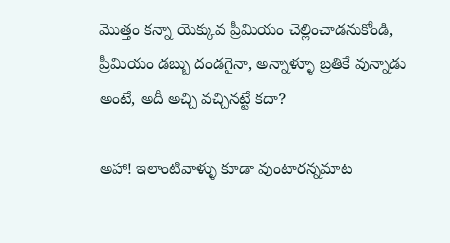మొత్తం కన్నా యెక్కువ ప్రీమియం చెల్లించాడనుకోండి, ప్రీమియం డబ్బు దండగైనా, అన్నాళ్ళూ బ్రతికే వున్నాడు అంటే, అదీ అచ్చి వచ్చినట్టే కదా?

అహా! ఇలాంటివాళ్ళు కూడా వుంటారన్నమాట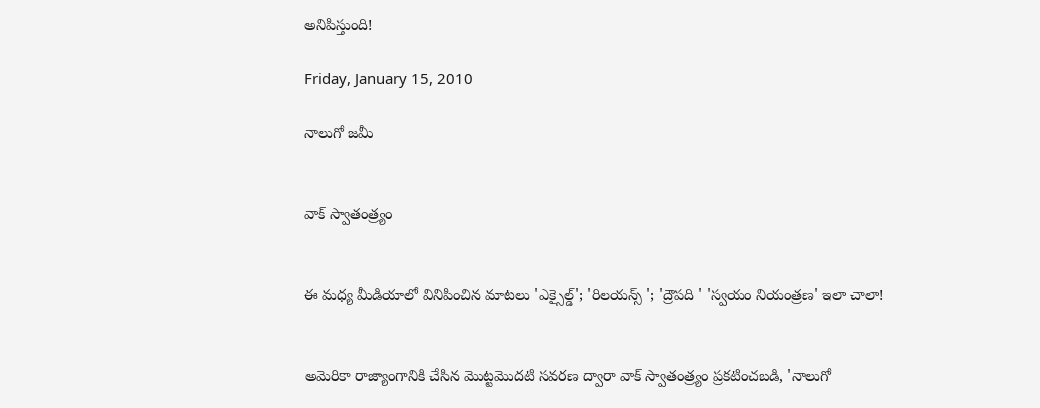అనిపిస్తుంది!

Friday, January 15, 2010

నాలుగో జమీ


వాక్ స్వాతంత్ర్యం


ఈ మధ్య మీడియాలో వినిపించిన మాటలు 'ఎక్సైల్డ్'; 'రిలయన్స్ '; 'ద్రౌపది ' 'స్వయం నియంత్రణ' ఇలా చాలా!


అమెరికా రాజ్యాంగానికి చేసిన మొట్టమొదటి సవరణ ద్వారా వాక్ స్వాతంత్ర్యం ప్రకటించబడి, 'నాలుగో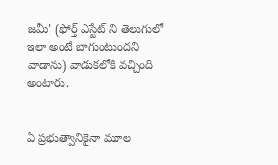జమీ' (ఫోర్త్ ఎస్టేట్ ని తెలుగులో ఇలా అంటే బాగుంటుందని వాడాను) వాడుకలోకి వచ్చింది అంటారు.


ఏ ప్రభుత్వానికైనా మూల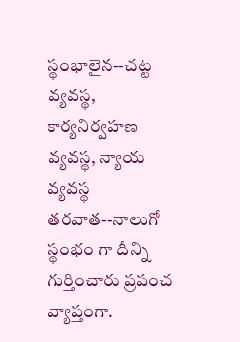స్థంభాలైన--చట్ట వ్యవస్థ, కార్యనిర్వహణ వ్యవస్థ, న్యాయ వ్యవస్థ తరవాత--నాలుగో స్థంభం గా దీన్ని గుర్తించారు ప్రపంచ వ్యాప్తంగా.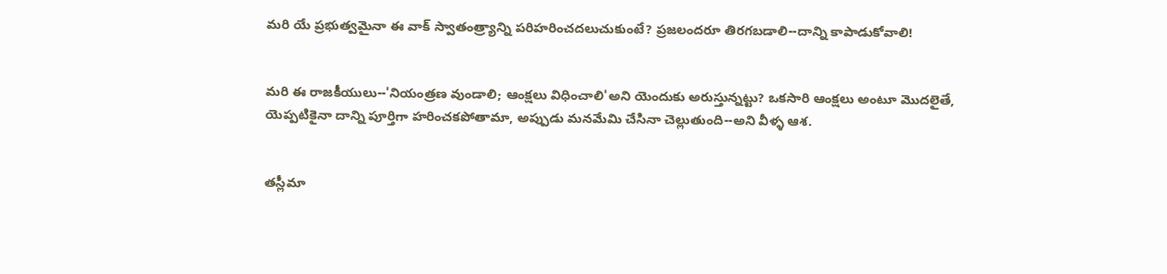మరి యే ప్రభుత్వమైనా ఈ వాక్ స్వాతంత్ర్యాన్ని పరిహరించదలుచుకుంటే? ప్రజలందరూ తిరగబడాలి--దాన్ని కాపాడుకోవాలి!


మరి ఈ రాజకీయులు--'నియంత్రణ వుండాలి; ఆంక్షలు విధించాలి'అని యెందుకు అరుస్తున్నట్టు? ఒకసారి ఆంక్షలు అంటూ మొదలైతే, యెప్పటికైనా దాన్ని పూర్తిగా హరించకపోతామా, అప్పుడు మనమేమి చేసినా చెల్లుతుంది--అని వీళ్ళ ఆశ.


తస్లీమా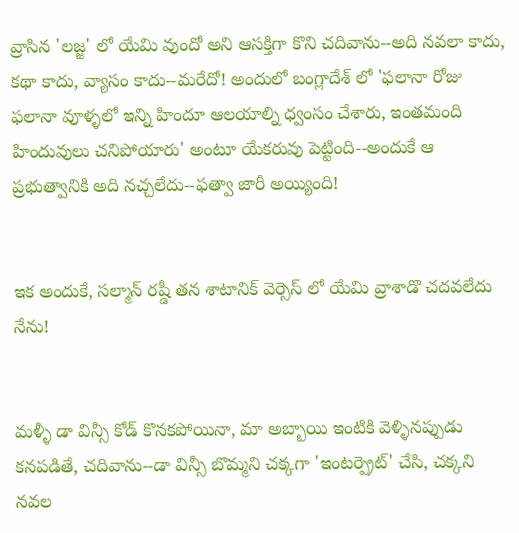వ్రాసిన 'లజ్జ' లో యేమి వుందో అని ఆసక్తిగా కొని చదివాను--అది నవలా కాదు, కథా కాదు, వ్యాసం కాదు--మరేదో! అందులో బంగ్లాదేశ్ లో 'ఫలానా రోజు ఫలానా వూళ్ళలో ఇన్ని హిందూ ఆలయాల్ని ధ్వంసం చేశారు, ఇంతమంది హిందువులు చనిపోయారు' అంటూ యేకరువు పెట్టింది--అందుకే ఆ ప్రభుత్వానికి అది నచ్చలేదు--ఫత్వా జారీ అయ్యింది!


ఇక అందుకే, సల్మాన్ రష్డీ తన శాటానిక్ వెర్సెస్ లో యేమి వ్రాశాడొ చదవలేదు నేను!


మళ్ళీ డా విన్సీ కోడ్ కొనకపోయినా, మా అబ్బాయి ఇంటికి వెళ్ళినప్పుడు కనపడితే, చదివాను--డా విన్సీ బొమ్మని చక్కగా 'ఇంటర్ప్రెట్' చేసి, చక్కని నవల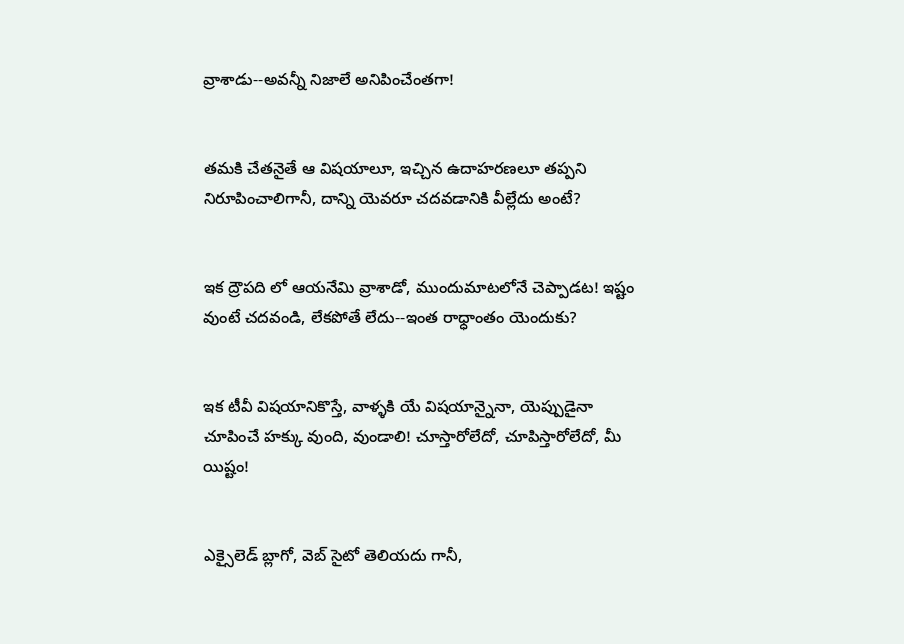వ్రాశాడు--అవన్నీ నిజాలే అనిపించేంతగా!


తమకి చేతనైతే ఆ విషయాలూ, ఇచ్చిన ఉదాహరణలూ తప్పని నిరూపించాలిగానీ, దాన్ని యెవరూ చదవడానికి వీల్లేదు అంటే?


ఇక ద్రౌపది లో ఆయనేమి వ్రాశాడో, ముందుమాటలోనే చెప్పాడట! ఇష్టం వుంటే చదవండి, లేకపోతే లేదు--ఇంత రాధ్ధాంతం యెందుకు?


ఇక టీవీ విషయానికొస్తే, వాళ్ళకి యే విషయాన్నైనా, యెప్పుడైనా చూపించే హక్కు వుంది, వుండాలి! చూస్తారోలేదో, చూపిస్తారోలేదో, మీ యిష్టం!


ఎక్సైలెడ్ బ్లాగో, వెబ్ సైటో తెలియదు గానీ,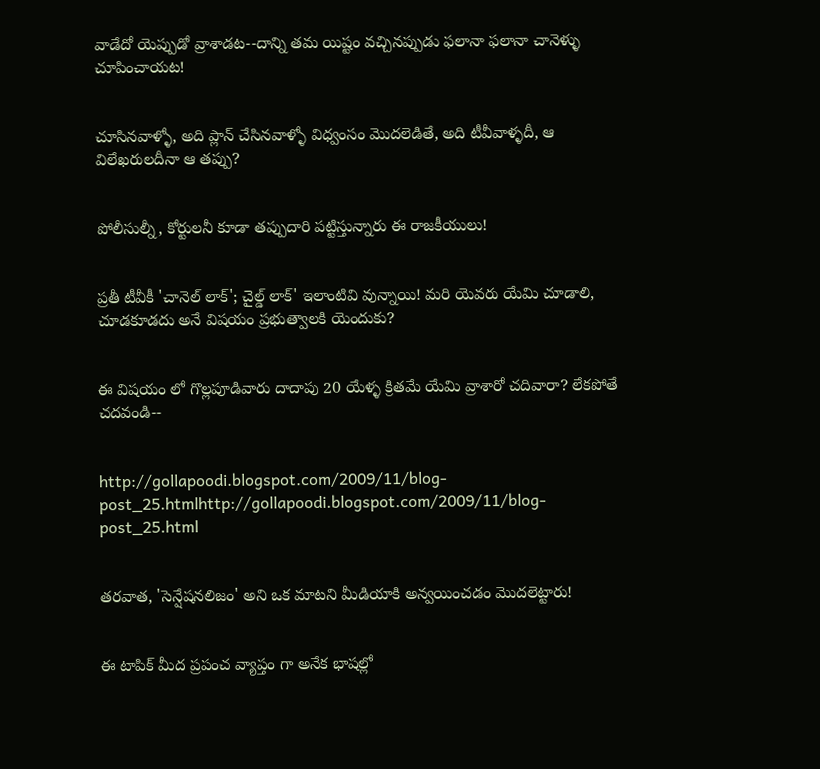వాడేదో యెప్పుడో వ్రాశాడట--దాన్ని తమ యిష్టం వచ్చినప్పుడు ఫలానా ఫలానా చానెళ్ళు చూపించాయట!


చూసినవాళ్ళో, అది ప్లాన్ చేసినవాళ్ళో విధ్వంసం మొదలెడితే, అది టీవీవాళ్ళదీ, ఆ విలేఖరులదీనా ఆ తప్పు?


పోలీసుల్నీ, కోర్టులనీ కూడా తప్పుదారి పట్టిస్తున్నారు ఈ రాజకీయులు!


ప్రతీ టీవీకీ 'చానెల్ లాక్'; చైల్డ్ లాక్' ఇలాంటివి వున్నాయి! మరి యెవరు యేమి చూడాలి, చూడకూడదు అనే విషయం ప్రభుత్వాలకి యెందుకు?


ఈ విషయం లో గొల్లపూడివారు దాదాపు 20 యేళ్ళ క్రితమే యేమి వ్రాశారో చదివారా? లేకపోతే చదవండి--


http://gollapoodi.blogspot.com/2009/11/blog-post_25.htmlhttp://gollapoodi.blogspot.com/2009/11/blog-post_25.html


తరవాత, 'సెన్షేషనలిజం' అని ఒక మాటని మీడియాకి అన్వయించడం మొదలెట్టారు!


ఈ టాపిక్ మీద ప్రపంచ వ్యాప్తం గా అనేక భాషల్లో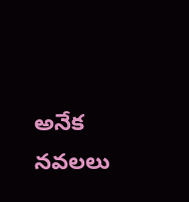అనేక నవలలు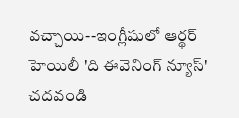వచ్చాయి--ఇంగ్లీషులో ఆర్థర్ హెయిలీ 'ది ఈవెనింగ్ న్యూస్' చదవండి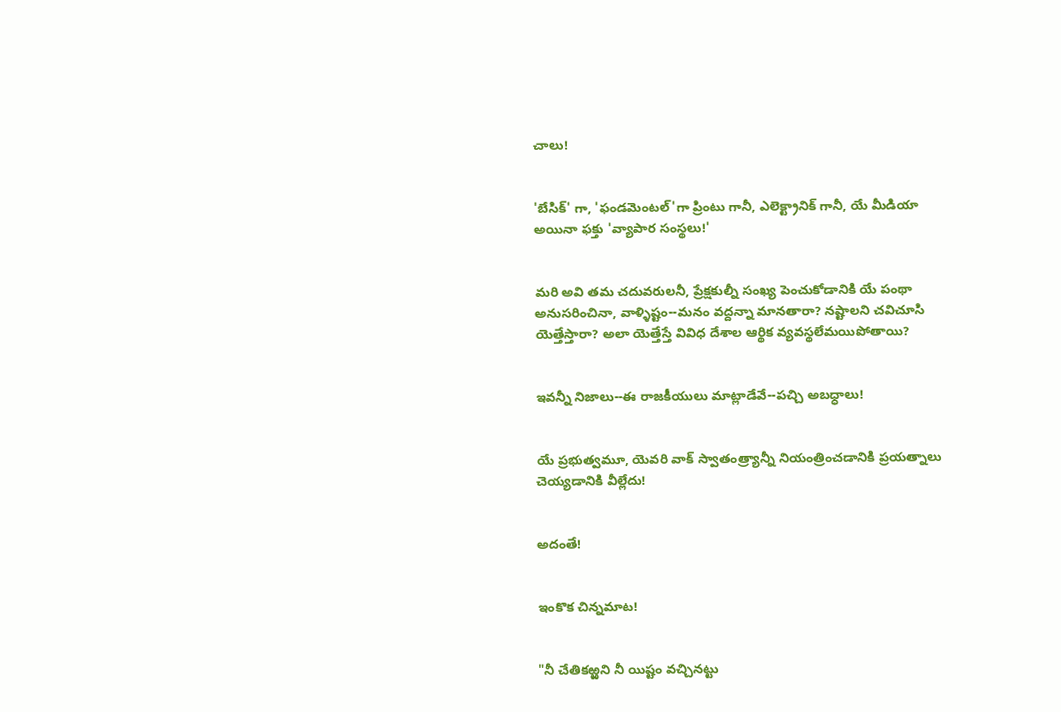చాలు!


'బేసిక్' గా, 'ఫండమెంటల్'గా ప్రింటు గానీ, ఎలెక్ట్రానిక్ గానీ, యే మీడియా అయినా ఫక్తు 'వ్యాపార సంస్థలు!'


మరి అవి తమ చదువరులనీ, ప్రేక్షకుల్నీ సంఖ్య పెంచుకోడానికి యే పంథా అనుసరించినా, వాళ్ళిష్టం--మనం వద్దన్నా మానతారా? నష్టాలని చవిచూసి యెత్తేస్తారా? అలా యెత్తేస్తే వివిధ దేశాల ఆర్థిక వ్యవస్థలేమయిపోతాయి?


ఇవన్నీ నిజాలు--ఈ రాజకీయులు మాట్లాడేవే--పచ్చి అబధ్ధాలు!


యే ప్రభుత్వమూ, యెవరి వాక్ స్వాతంత్ర్యాన్నీ నియంత్రించడానికి ప్రయత్నాలు చెయ్యడానికి వీల్లేదు!


అదంతే!


ఇంకొక చిన్నమాట!


"నీ చేతికఱ్ఱని నీ యిష్టం వచ్చినట్టు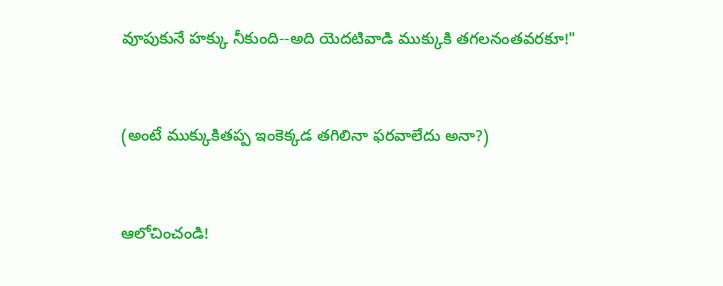వూపుకునే హక్కు నీకుంది--అది యెదటివాడి ముక్కుకి తగలనంతవరకూ!"


(అంటే ముక్కుకితప్ప ఇంకెక్కడ తగిలినా ఫరవాలేదు అనా?)


ఆలోచించండి!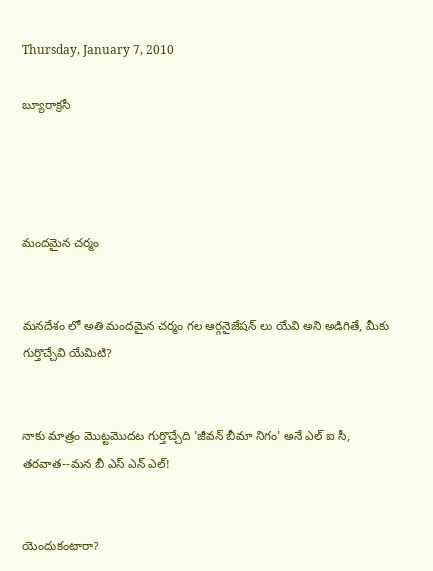Thursday, January 7, 2010

బ్యూరాక్రసీ




మందమైన చర్మం


మనదేశం లో అతి మందమైన చర్మం గల ఆర్గనైజేషన్ లు యేవి అని అడిగితే, మీకు గుర్తొచ్చేవి యేమిటి?


నాకు మాత్రం మొట్టమొదట గుర్తొచ్చేది 'జీవన్ బీమా నిగం' అనే ఎల్ ఐ సీ, తరవాత--మన బీ ఎస్ ఎన్ ఎల్!


యెందుకంటారా?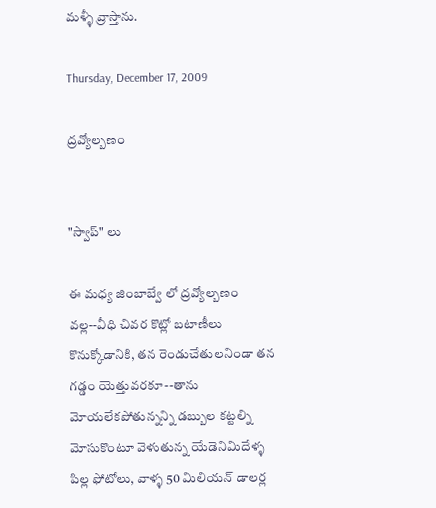మళ్ళీ వ్రాస్తాను.

Thursday, December 17, 2009

ద్రవ్యోల్బణం


"స్వాప్" లు

ఈ మధ్య జింబాబ్వే లో ద్రవ్యోల్బణం వల్ల--వీధి చివర కొట్లో బటాణీలు కొనుక్కోడానికి, తన రెండుచేతులనిండా తన గడ్డం యెత్తువరకూ--తాను మోయలేకపోతున్నన్ని డబ్బుల కట్టల్ని మోసుకొంటూ వెళుతున్న యేడెనిమిదేళ్ళ పిల్ల ఫోటోలు, వాళ్ళ 50 మిలియన్ డాలర్ల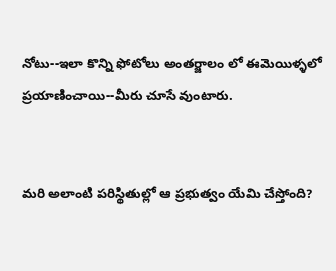నోటు--ఇలా కొన్ని ఫోటోలు అంతర్జాలం లో ఈమెయిళ్ళలో ప్రయాణించాయి--మీరు చూసే వుంటారు.


మరి అలాంటి పరిస్థితుల్లో ఆ ప్రభుత్వం యేమి చేస్తోంది?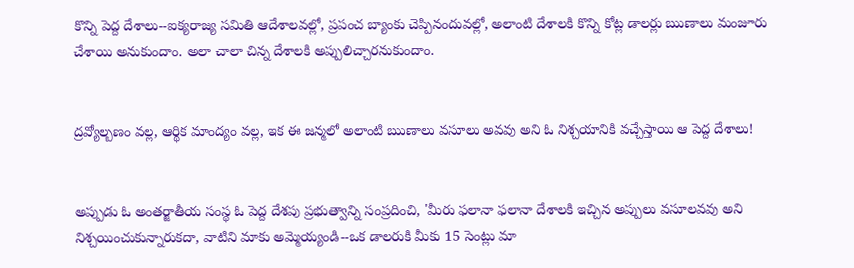కొన్ని పెద్ద దేశాలు--ఐక్యరాజ్య సమితి ఆదేశాలవల్లో, ప్రపంచ బ్యాంకు చెప్పినందువల్లో, అలాంటి దేశాలకి కొన్ని కోట్ల డాలర్లు ఋణాలు మంజూరు చేశాయి అనుకుందాం. అలా చాలా చిన్న దేశాలకి అప్పులిచ్చారనుకుందాం.


ద్రవ్యోల్బణం వల్ల, ఆర్థిక మాంద్యం వల్ల, ఇక ఈ జన్మలో అలాంటి ఋణాలు వసూలు అవవు అని ఓ నిశ్చయానికి వచ్చేస్తాయి ఆ పెద్ద దేశాలు!


అప్పుడు ఓ అంతర్జాతీయ సంస్థ ఓ పెద్ద దేశపు ప్రభుత్వాన్ని సంప్రదించి, 'మీరు ఫలానా ఫలానా దేశాలకి ఇచ్చిన అప్పులు వసూలవవు అని నిశ్చయించుకున్నారుకదా, వాటిని మాకు అమ్మెయ్యండి--ఒక డాలరుకి మీకు 15 సెంట్లు మా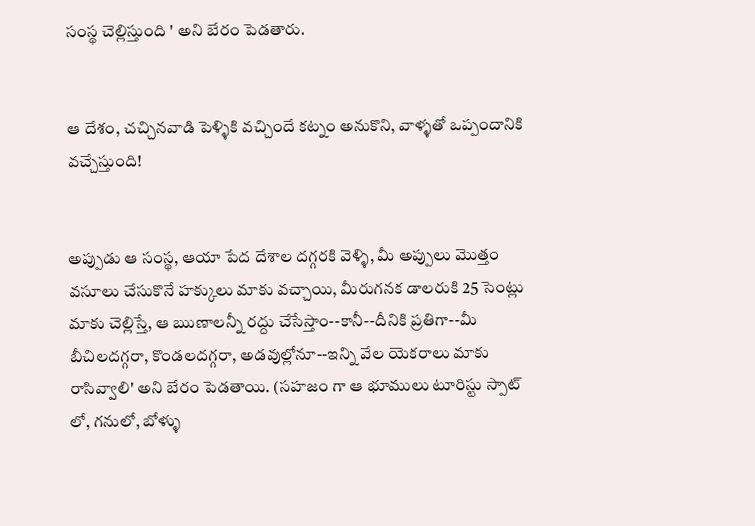సంస్థ చెల్లిస్తుంది ' అని బేరం పెడతారు.


ఆ దేశం, చచ్చినవాడి పెళ్ళికి వచ్చిందే కట్నం అనుకొని, వాళ్ళతో ఒప్పందానికి వచ్చేస్తుంది!


అప్పుడు ఆ సంస్థ, ఆయా పేద దేశాల దగ్గరకి వెళ్ళి, మీ అప్పులు మొత్తం వసూలు చేసుకొనే హక్కులు మాకు వచ్చాయి, మీరుగనక డాలరుకి 25 సెంట్లు మాకు చెల్లిస్తే, ఆ ఋణాలన్నీ రద్దు చేసేస్తాం--కానీ--దీనికి ప్రతిగా--మీ బీచిలదగ్గరా, కొండలదగ్గరా, అడవుల్లోనూ--ఇన్ని వేల యెకరాలు మాకు రాసివ్వాలి' అని బేరం పెడతాయి. (సహజం గా ఆ భూములు టూరిస్టు స్పాట్ లో, గనులో, బోళ్ళు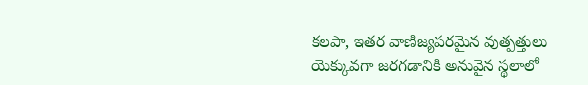కలపా, ఇతర వాణిజ్యపరమైన వుత్పత్తులు యెక్కువగా జరగడానికి అనువైన స్థలాలో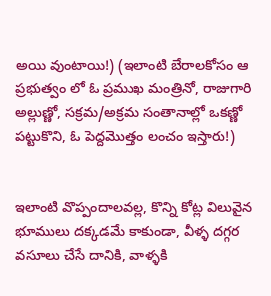అయి వుంటాయి!) (ఇలాంటి బేరాలకోసం ఆ ప్రభుత్వం లో ఓ ప్రముఖ మంత్రినో, రాజుగారి అల్లుణ్ణో, సక్రమ/అక్రమ సంతానాల్లో ఒకణ్ణో పట్టుకొని, ఓ పెద్దమొత్తం లంచం ఇస్తారు!)


ఇలాంటి వొప్పందాలవల్ల, కొన్ని కోట్ల విలువైన భూములు దక్కడమే కాకుండా, వీళ్ళ దగ్గర వసూలు చేసే దానికి, వాళ్ళకి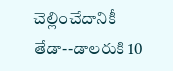చెల్లించేదానికీ తేడా--డాలరుకి 10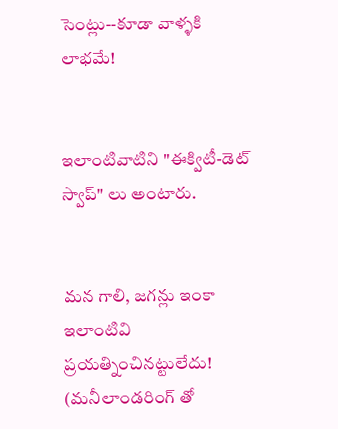సెంట్లు--కూడా వాళ్ళకి లాభమే!


ఇలాంటివాటిని "ఈక్విటీ-డెట్ స్వాప్" లు అంటారు.


మన గాలి, జగన్లు ఇంకా ఇలాంటివి ప్రయత్నించినట్టులేదు! (మనీలాండరింగ్ తో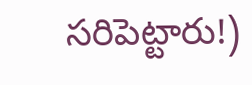సరిపెట్టారు!)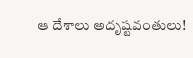ఆ దేశాలు అదృష్టవంతులు!